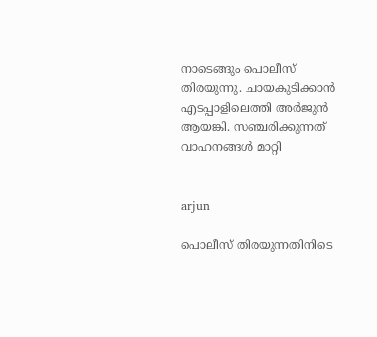നാടെങ്ങും പൊലീസ് തിരയുന്നു. ചായകുടിക്കാന്‍ എടപ്പാളിലെത്തി അര്‍ജുന്‍ ആയങ്കി. സഞ്ചരിക്കുന്നത് വാഹനങ്ങള്‍ മാറ്റി


arjun

പൊലീസ് തിരയുന്നതിനിടെ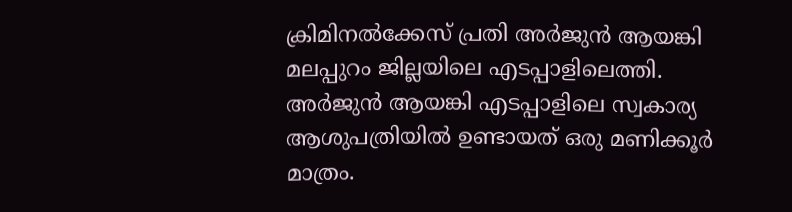ക്രിമിനല്‍ക്കേസ് പ്രതി അര്‍ജുന്‍ ആയങ്കി മലപ്പുറം ജില്ലയിലെ എടപ്പാളിലെത്തി. അര്‍ജുന്‍ ആയങ്കി എടപ്പാളിലെ സ്വകാര്യ ആശുപത്രിയില്‍ ഉണ്ടായത് ഒരു മണിക്കൂര്‍ മാത്രം.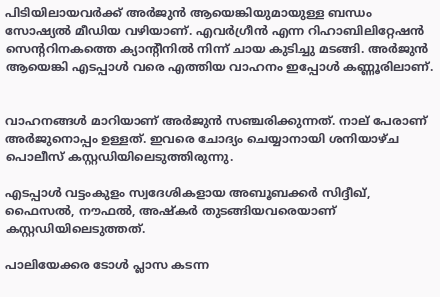പിടിയിലായവര്‍ക്ക് അര്‍ജുന്‍ ആയെങ്കിയുമായുള്ള ബന്ധം സോഷ്യല്‍ മീഡിയ വഴിയാണ്. എവര്‍ഗ്രീന്‍ എന്ന റിഹാബിലിറ്റേഷന്‍ സെന്ററിനകത്തെ ക്യാന്റീനില്‍ നിന്ന് ചായ കുടിച്ചു മടങ്ങി. അര്‍ജുന്‍ ആയെങ്കി എടപ്പാള്‍ വരെ എത്തിയ വാഹനം ഇപ്പോള്‍ കണ്ണൂരിലാണ്.


വാഹനങ്ങള്‍ മാറിയാണ് അര്‍ജുന്‍ സഞ്ചരിക്കുന്നത്. നാല് പേരാണ് അര്‍ജുനൊപ്പം ഉള്ളത്. ഇവരെ ചോദ്യം ചെയ്യാനായി ശനിയാഴ്ച പൊലീസ് കസ്റ്റഡിയിലെടുത്തിരുന്നു.

എടപ്പാള്‍ വട്ടംകുളം സ്വദേശികളായ അബൂബക്കര്‍ സിദ്ദീഖ്, ഫൈസല്‍, നൗഫല്‍, അഷ്‌കര്‍ തുടങ്ങിയവരെയാണ് കസ്റ്റഡിയിലെടുത്തത്.

പാലിയേക്കര ടോള്‍ പ്ലാസ കടന്ന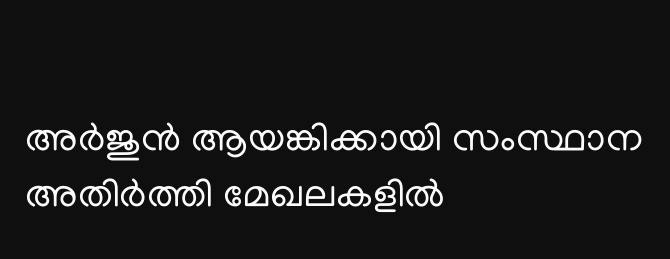അര്‍ജുന്‍ ആയങ്കിക്കായി സംസ്ഥാന അതിര്‍ത്തി മേഖലകളില്‍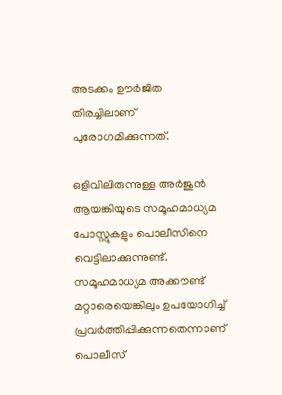അടക്കം ഊര്‍ജിത തിരച്ചിലാണ് പുരോഗമിക്കുന്നത്.

ഒളിവിലിരുന്നുള്ള അര്‍ജുന്‍ ആയങ്കിയുടെ സമൂഹമാധ്യമ പോസ്റ്റുകളും പൊലീസിനെ വെട്ടിലാക്കുന്നുണ്ട്. സമൂഹമാധ്യമ അക്കൗണ്ട് മറ്റാരെയെങ്കിലും ഉപയോഗിച്ച് പ്രവര്‍ത്തിപ്പിക്കുന്നതെന്നാണ് പൊലീസ്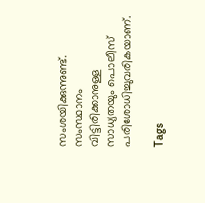സംശയിക്കുന്നുണ്ട്. സംസ്ഥാനം വിട്ടിരിക്കാനുള്ള സാധ്യതയും പൊലീസ് പരിശോധിച്ചുവരികയാണ്.

Tags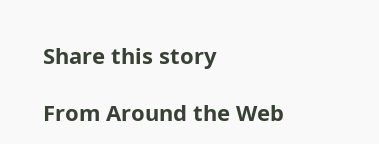Share this story

From Around the Web